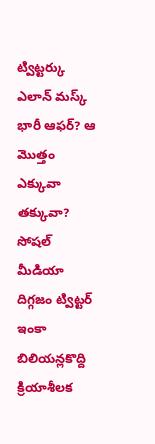ట్విట్టర్కు ఎలాన్ మస్క్ భారీ ఆఫర్? ఆ మొత్తం ఎక్కువా తక్కువా?
సోషల్ మీడియా దిగ్గజం ట్విట్టర్ ఇంకా బిలియన్లకొద్ది క్రియాశీలక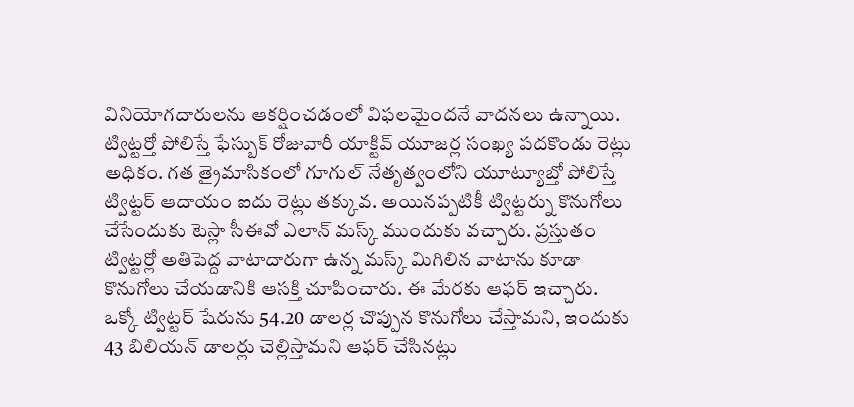వినియోగదారులను ఆకర్షించడంలో విఫలమైందనే వాదనలు ఉన్నాయి. ట్విట్టర్తో పోలిస్తే ఫేస్బుక్ రోజువారీ యాక్టివ్ యూజర్ల సంఖ్య పదకొండు రెట్లు అధికం. గత త్రైమాసికంలో గూగుల్ నేతృత్వంలోని యూట్యూబ్తో పోలిస్తే ట్విట్టర్ ఆదాయం ఐదు రెట్లు తక్కువ. అయినప్పటికీ ట్విట్టర్ను కొనుగోలు చేసేందుకు టెస్లా సీఈవో ఎలాన్ మస్క్ ముందుకు వచ్చారు. ప్రస్తుతం ట్విట్టర్లో అతిపెద్ద వాటాదారుగా ఉన్న మస్క్ మిగిలిన వాటాను కూడా కొనుగోలు చేయడానికి ఆసక్తి చూపించారు. ఈ మేరకు ఆఫర్ ఇచ్చారు.
ఒక్కో ట్విట్టర్ షేరును 54.20 డాలర్ల చొప్పున కొనుగోలు చేస్తామని, ఇందుకు 43 బిలియన్ డాలర్లు చెల్లిస్తామని ఆఫర్ చేసినట్లు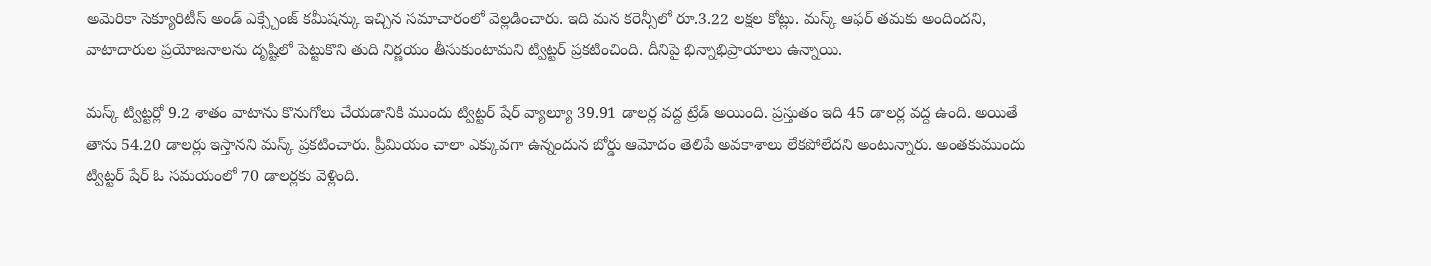అమెరికా సెక్యూరిటీస్ అండ్ ఎక్స్చేంజ్ కమీషన్కు ఇచ్చిన సమాచారంలో వెల్లడించారు. ఇది మన కరెన్సీలో రూ.3.22 లక్షల కోట్లు. మస్క్ ఆఫర్ తమకు అందిందని, వాటాదారుల ప్రయోజనాలను దృష్టిలో పెట్టుకొని తుది నిర్ణయం తీసుకుంటామని ట్విట్టర్ ప్రకటించింది. దీనిపై భిన్నాభిప్రాయాలు ఉన్నాయి.

మస్క్ ట్విట్టర్లో 9.2 శాతం వాటాను కొనుగోలు చేయడానికి ముందు ట్విట్టర్ షేర్ వ్యాల్యూ 39.91 డాలర్ల వద్ద ట్రేడ్ అయింది. ప్రస్తుతం ఇది 45 డాలర్ల వద్ద ఉంది. అయితే తాను 54.20 డాలర్లు ఇస్తానని మస్క్ ప్రకటించారు. ప్రీమియం చాలా ఎక్కువగా ఉన్నందున బోర్డు ఆమోదం తెలిపే అవకాశాలు లేకపోలేదని అంటున్నారు. అంతకుముందు ట్విట్టర్ షేర్ ఓ సమయంలో 70 డాలర్లకు వెళ్లింది.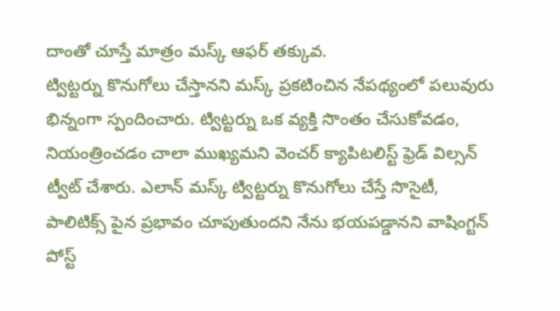దాంతో చూస్తే మాత్రం మస్క్ ఆఫర్ తక్కువ.
ట్విట్టర్ను కొనుగోలు చేస్తానని మస్క్ ప్రకటించిన నేపథ్యంలో పలువురు భిన్నంగా స్పందించారు. ట్విట్టర్ను ఒక వ్యక్తి సొంతం చేసుకోవడం, నియంత్రించడం చాలా ముఖ్యమని వెంచర్ క్యాపిటలిస్ట్ ఫ్రెడ్ విల్సన్ ట్వీట్ చేశారు. ఎలాన్ మస్క్ ట్విట్టర్ను కొనుగోలు చేస్తే సొసైటీ, పాలిటిక్స్ పైన ప్రభావం చూపుతుందని నేను భయపడ్డానని వాషింగ్టన్ పోస్ట్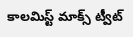కాలమిస్ట్ మాక్స్ ట్వీట్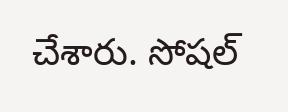చేశారు. సోషల్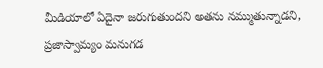మీడియాలో ఏదైనా జరుగుతుందని అతను నమ్ముతున్నాడని, ప్రజాస్వామ్యం మనుగడ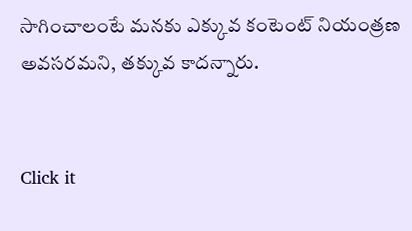సాగించాలంటే మనకు ఎక్కువ కంటెంట్ నియంత్రణ అవసరమని, తక్కువ కాదన్నారు.


Click it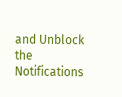and Unblock the Notifications